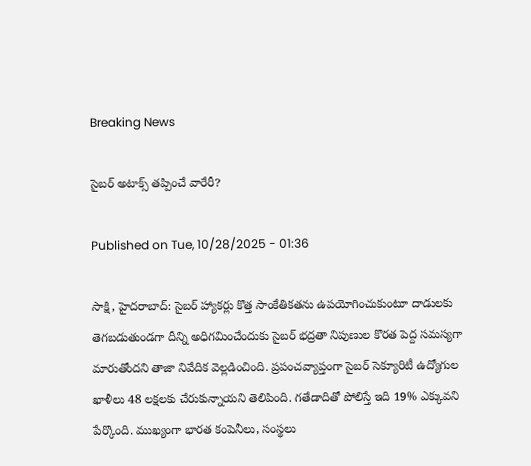Breaking News

సైబర్‌ అటాక్స్‌ తప్పించే వారేరీ?

Published on Tue, 10/28/2025 - 01:36

సాక్షి, హైదరాబాద్‌: సైబర్‌ హ్యాకర్లు కొత్త సాంకేతికతను ఉపయోగించుకుంటూ దాడులకు తెగబడుతుండగా దీన్ని అధిగమించేందుకు సైబర్‌ భద్రతా నిపుణుల కొరత పెద్ద సమస్యగా మారుతోందని తాజా నివేదిక వెల్లడించింది. ప్రపంచవ్యాప్తంగా సైబర్‌ సెక్యూరిటీ ఉద్యోగుల ఖాళీలు 48 లక్షలకు చేరుకున్నాయని తెలిపింది. గతేడాదితో పోలిస్తే ఇది 19% ఎక్కువని పేర్కొంది. ముఖ్యంగా భారత కంపెనీలు, సంస్థలు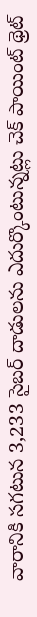వారానికి సగటున 3,233 సైబర్‌ దాడులను ఎదుర్కొంటున్నట్లు చెక్‌ పాయింట్‌ థ్రెట్‌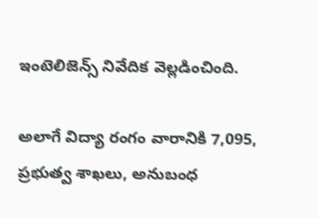ఇంటెలిజెన్స్‌ నివేదిక వెల్లడించింది.

అలాగే విద్యా రంగం వారానికి 7,095, ప్రభుత్వ శాఖలు, అనుబంధ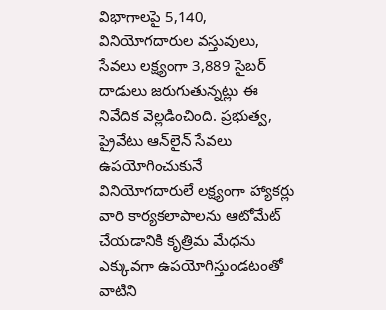విభాగాలపై 5,140, వినియోగదారుల వస్తువులు, సేవలు లక్ష్యంగా 3,889 సైబర్‌ దాడులు జరుగుతున్నట్లు ఈ నివేదిక వెల్లడించింది. ప్రభుత్వ, ప్రైవేటు ఆన్‌లైన్‌ సేవలు ఉపయోగించుకునే వినియోగదారులే లక్ష్యంగా హ్యాకర్లు వారి కార్యకలాపాలను ఆటోమేట్‌ చేయడానికి కృత్రిమ మేధను ఎక్కువగా ఉపయోగిస్తుండటంతో వాటిని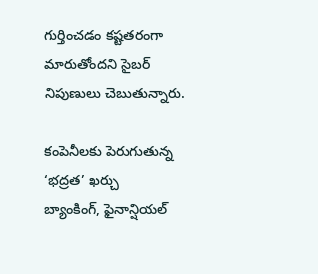గుర్తించడం కష్టతరంగా మారుతోందని సైబర్‌ నిపుణులు చెబుతున్నారు.

కంపెనీలకు పెరుగుతున్న ‘భద్రత’ ఖర్చు
బ్యాంకింగ్, ఫైనాన్షియల్‌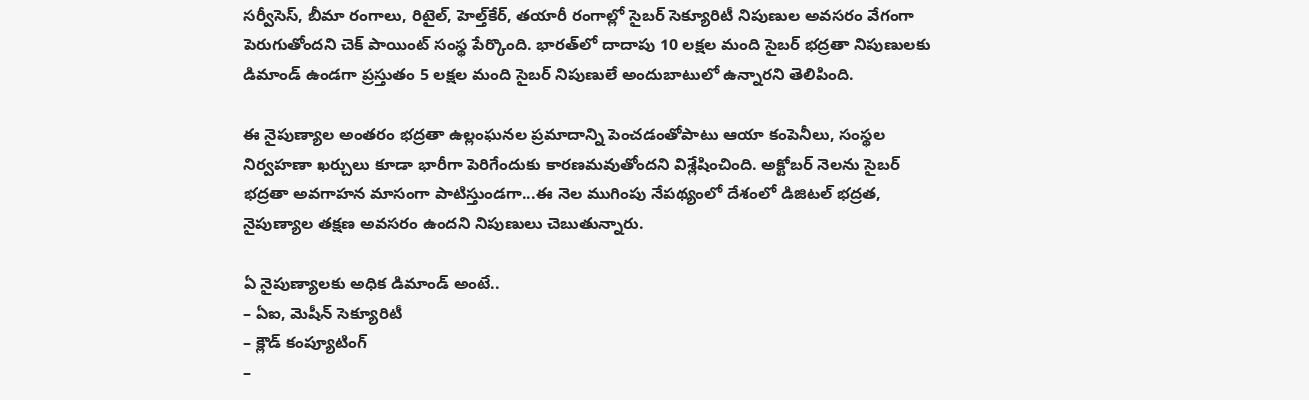సర్వీసెస్, బీమా రంగాలు, రిటైల్, హెల్త్‌కేర్, తయారీ రంగాల్లో సైబర్‌ సెక్యూరిటీ నిపుణుల అవసరం వేగంగా పెరుగుతోందని చెక్‌ పాయింట్‌ సంస్థ పేర్కొంది. భారత్‌లో దాదాపు 10 లక్షల మంది సైబర్‌ భద్రతా నిపుణులకు డిమాండ్‌ ఉండగా ప్రస్తుతం 5 లక్షల మంది సైబర్‌ నిపుణులే అందుబాటులో ఉన్నారని తెలిపింది.

ఈ నైపుణ్యాల అంతరం భద్రతా ఉల్లంఘనల ప్రమాదాన్ని పెంచడంతోపాటు ఆయా కంపెనీలు, సంస్థల నిర్వహణా ఖర్చులు కూడా భారీగా పెరిగేందుకు కారణమవుతోందని విశ్లేషించింది. అక్టోబర్‌ నెలను సైబర్‌ భద్రతా అవగాహన మాసంగా పాటిస్తుండగా...ఈ నెల ముగింపు నేపథ్యంలో దేశంలో డిజిటల్‌ భద్రత, నైపుణ్యాల తక్షణ అవసరం ఉందని నిపుణులు చెబుతున్నారు.

ఏ నైపుణ్యాలకు అధిక డిమాండ్‌ అంటే..
– ఏఐ, మెషీన్‌ సెక్యూరిటీ
– క్లౌడ్‌ కంప్యూటింగ్‌
–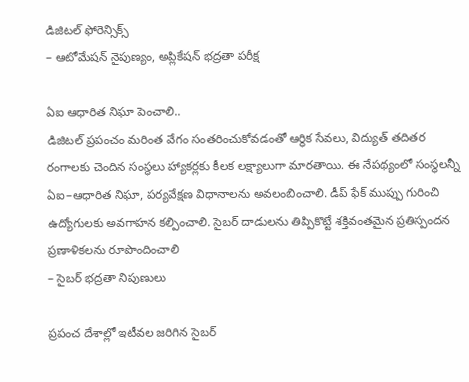డిజిటల్‌ ఫోరెన్సిక్స్‌
– ఆటోమేషన్‌ నైపుణ్యం, అప్లికేషన్‌ భద్రతా పరీక్ష

ఏఐ ఆధారిత నిఘా పెంచాలి..
డిజిటల్‌ ప్రపంచం మరింత వేగం సంతరించుకోవడంతో ఆర్థిక సేవలు, విద్యుత్‌ తదితర రంగాలకు చెందిన సంస్థలు హ్యాకర్లకు కీలక లక్ష్యాలుగా మారతాయి. ఈ నేపథ్యంలో సంస్థలన్నీ ఏఐ–ఆధారిత నిఘా, పర్యవేక్షణ విధానాలను అవలంబించాలి. డీప్‌ ఫేక్‌ ముప్పు గురించి ఉద్యోగులకు అవగాహన కల్పించాలి. సైబర్‌ దాడులను తిప్పికొట్టే శక్తివంతమైన ప్రతిస్పందన ప్రణాళికలను రూపొందించాలి
– సైబర్‌ భద్రతా నిపుణులు

ప్రపంచ దేశాల్లో ఇటీవల జరిగిన సైబర్‌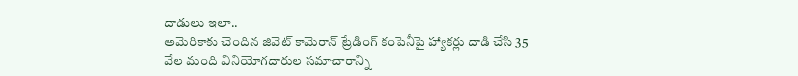దాడులు ఇలా..
అమెరికాకు చెందిన జివెట్‌ కామెరాన్‌ ట్రేడింగ్‌ కంపెనీపై హ్యాకర్లు దాడి చేసి 35 వేల మంది వినియోగదారుల సమాచారాన్ని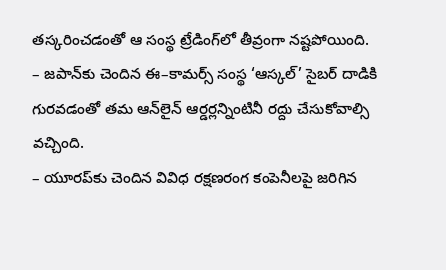తస్కరించడంతో ఆ సంస్థ ట్రేడింగ్‌లో తీవ్రంగా నష్టపోయింది.
– జపాన్‌కు చెందిన ఈ–కామర్స్‌ సంస్థ ‘ఆస్కల్‌’ సైబర్‌ దాడికి గురవడంతో తమ ఆన్‌లైన్‌ ఆర్డర్లన్నింటినీ రద్దు చేసుకోవాల్సి వచ్చింది.
– యూరప్‌కు చెందిన వివిధ రక్షణరంగ కంపెనీలపై జరిగిన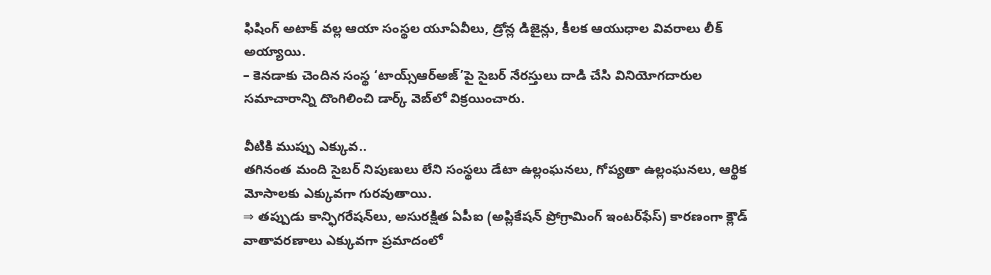ఫిషింగ్‌ అటాక్‌ వల్ల ఆయా సంస్థల యూఏవీలు, డ్రోన్ల డిజైన్లు, కీలక ఆయుధాల వివరాలు లీక్‌ అయ్యాయి.
– కెనడాకు చెందిన సంస్థ ‘టాయ్స్‌ఆర్‌అజ్‌’పై సైబర్‌ నేరస్తులు దాడి చేసి వినియోగదారుల సమాచారాన్ని దొంగిలించి డార్క్‌ వెబ్‌లో విక్రయించారు.

వీటికి ముప్పు ఎక్కువ..
తగినంత మంది సైబర్‌ నిపుణులు లేని సంస్థలు డేటా ఉల్లంఘనలు, గోప్యతా ఉల్లంఘనలు, ఆర్థిక మోసాలకు ఎక్కువగా గురవుతాయి.
⇒ తప్పుడు కాన్ఫిగరేషన్‌లు, అసురక్షిత ఏపీఐ (అప్లికేషన్‌ ప్రోగ్రామింగ్‌ ఇంటర్‌ఫేస్‌) కారణంగా క్లౌడ్‌ వాతావరణాలు ఎక్కువగా ప్రమాదంలో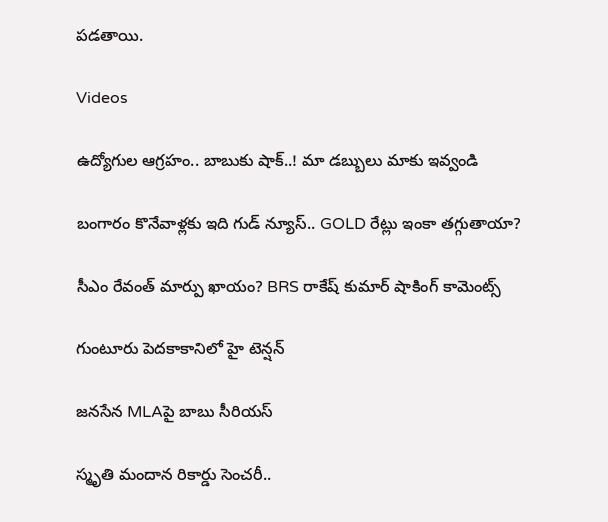పడతాయి.

Videos

ఉద్యోగుల ఆగ్రహం.. బాబుకు షాక్..! మా డబ్బులు మాకు ఇవ్వండి

బంగారం కొనేవాళ్లకు ఇది గుడ్ న్యూస్.. GOLD రేట్లు ఇంకా తగ్గుతాయా?

సీఎం రేవంత్ మార్పు ఖాయం? BRS రాకేష్ కుమార్ షాకింగ్ కామెంట్స్

గుంటూరు పెదకాకానిలో హై టెన్షన్

జనసేన MLAపై బాబు సీరియస్

స్మృతి మందాన రికార్డు సెంచరీ..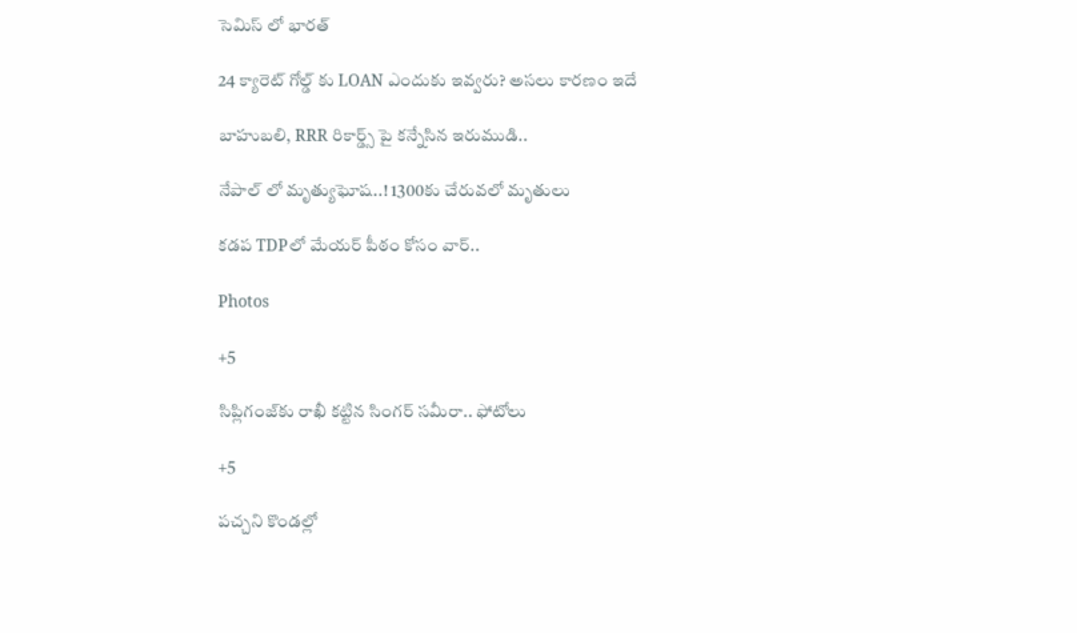సెమిస్ లో భారత్

24 క్యారెట్ గోల్డ్ కు LOAN ఎందుకు ఇవ్వరు? అసలు కారణం ఇదే

బాహుబలి, RRR రికార్డ్స్ పై కన్నేసిన ఇరుముడి..

నేపాల్ లో మృత్యుఘోష..! 1300కు చేరువలో మృతులు

కడప TDPలో మేయర్ పీఠం కోసం వార్..

Photos

+5

సిప్లిగంజ్‌కు రాఖీ కట్టిన సింగర్ సమీరా.. ఫోటోలు

+5

పచ్చని కొండల్లో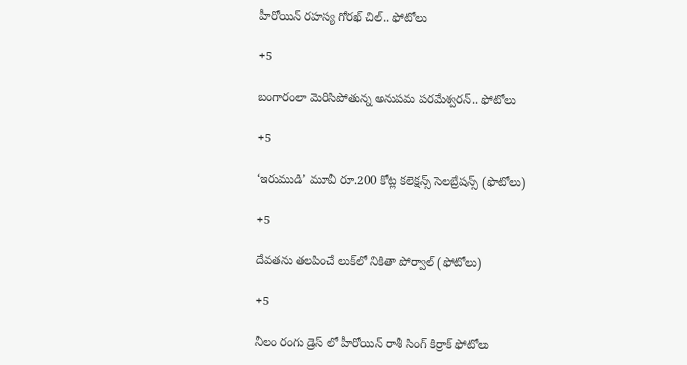హీరోయిన్ రహస్య గోరఖ్ చిల్.. ఫోటోలు

+5

బంగారంలా మెరిసిపోతున్న అనుపమ పరమేశ్వరన్.. ఫోటోలు

+5

‘ఇరుముడి’ మూవీ రూ.200 కోట్ల కలెక్షన్స్ సెలబ్రేషన్స్ (ఫొటోలు)

+5

దేవతను తలపించే లుక్‌లో నికితా పోర్వాల్‌ (ఫోటోలు)

+5

నీలం రంగు డ్రెస్ లో హీరోయిన్ రాశీ సింగ్ కిర్రాక్ ఫోటోలు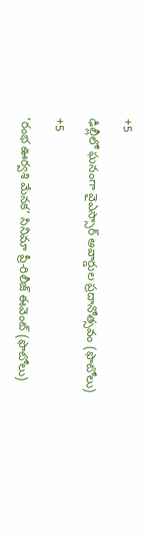+5

ఢిల్లీలో ఘనంగా వైఎస్సార్‌ అవార్డుల ప్రదానోత్సవం (ఫొటోలు)

+5

‘రంభ ఊర్వశి మేనక’ సినిమా ప్రీ-రిలీజ్ ఈవెంట్‌ (ఫొటోలు)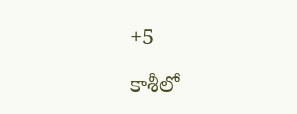+5

కాశీలో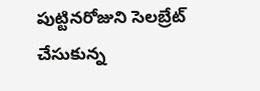పుట్టినరోజుని సెలబ్రేట్ చేసుకున్న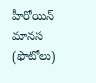హీరోయిన్ మానస (ఫొటోలు)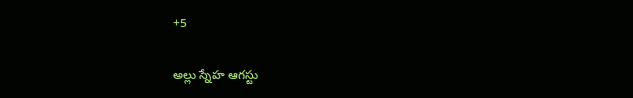+5

అల్లు స్నేహ ఆగస్టు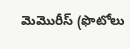మెమొరీస్ (ఫొటోలు